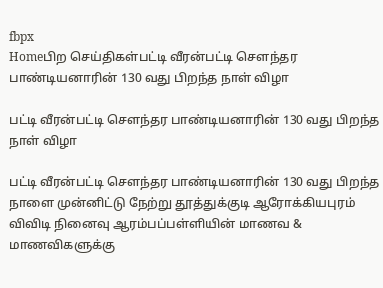fbpx
Homeபிற செய்திகள்பட்டி வீரன்பட்டி சௌந்தர பாண்டியனாரின் 130 வது பிறந்த நாள் விழா

பட்டி வீரன்பட்டி சௌந்தர பாண்டியனாரின் 130 வது பிறந்த நாள் விழா

பட்டி வீரன்பட்டி சௌந்தர பாண்டியனாரின் 130 வது பிறந்த நாளை முன்னிட்டு நேற்று தூத்துக்குடி ஆரோக்கியபுரம் விவிடி நினைவு ஆரம்பப்பள்ளியின் மாணவ & மாணவிகளுக்கு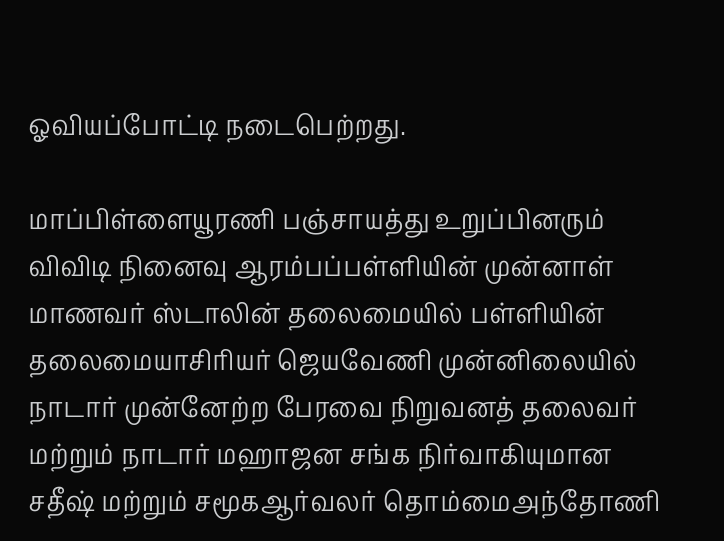ஓவியப்போட்டி நடைபெற்றது.

மாப்பிள்ளையூரணி பஞ்சாயத்து உறுப்பினரும் விவிடி நினைவு ஆரம்பப்பள்ளியின் முன்னாள் மாணவர் ஸ்டாலின் தலைமையில் பள்ளியின் தலைமையாசிரியர் ஜெயவேணி முன்னிலையில் நாடார் முன்னேற்ற பேரவை நிறுவனத் தலைவர் மற்றும் நாடார் மஹாஜன சங்க நிர்வாகியுமான சதீஷ் மற்றும் சமூகஆர்வலர் தொம்மைஅந்தோணி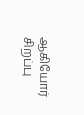ஆகியோர் சிறப்பு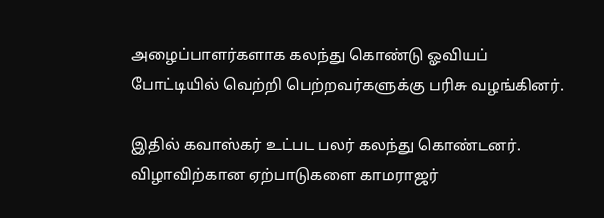அழைப்பாளர்களாக கலந்து கொண்டு ஓவியப் போட்டியில் வெற்றி பெற்றவர்களுக்கு பரிசு வழங்கினர்.

இதில் கவாஸ்கர் உட்பட பலர் கலந்து கொண்டனர். விழாவிற்கான ஏற்பாடுகளை காமராஜர்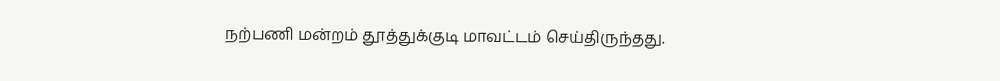நற்பணி மன்றம் தூத்துக்குடி மாவட்டம் செய்திருந்தது.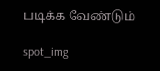படிக்க வேண்டும்

spot_img